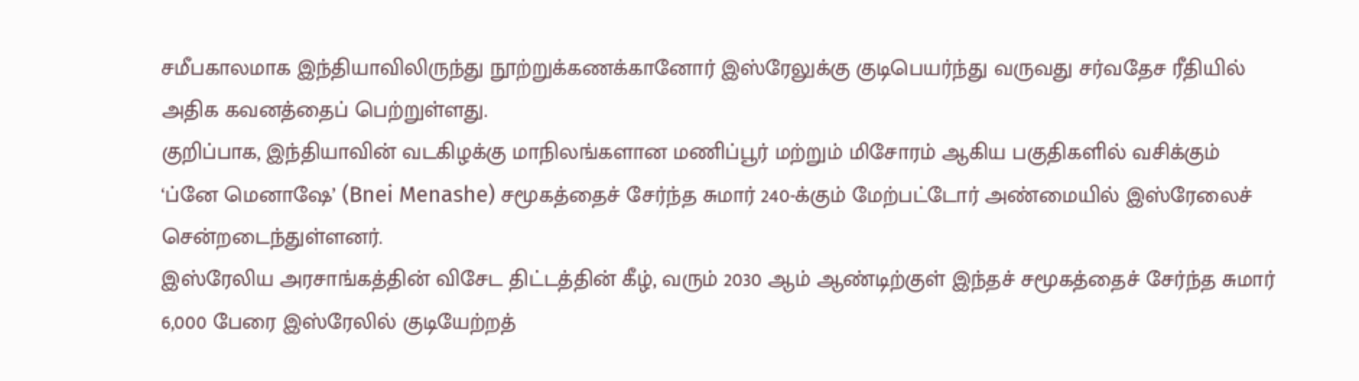சமீபகாலமாக இந்தியாவிலிருந்து நூற்றுக்கணக்கானோர் இஸ்ரேலுக்கு குடிபெயர்ந்து வருவது சர்வதேச ரீதியில் அதிக கவனத்தைப் பெற்றுள்ளது.
குறிப்பாக, இந்தியாவின் வடகிழக்கு மாநிலங்களான மணிப்பூர் மற்றும் மிசோரம் ஆகிய பகுதிகளில் வசிக்கும் ‘ப்னே மெனாஷே’ (Bnei Menashe) சமூகத்தைச் சேர்ந்த சுமார் 240-க்கும் மேற்பட்டோர் அண்மையில் இஸ்ரேலைச் சென்றடைந்துள்ளனர்.
இஸ்ரேலிய அரசாங்கத்தின் விசேட திட்டத்தின் கீழ், வரும் 2030 ஆம் ஆண்டிற்குள் இந்தச் சமூகத்தைச் சேர்ந்த சுமார் 6,000 பேரை இஸ்ரேலில் குடியேற்றத்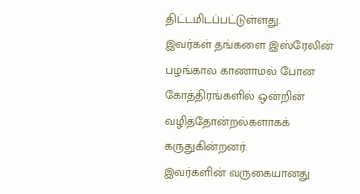திட்டமிடப்பட்டுள்ளது.
இவர்கள் தங்களை இஸ்ரேலின் பழங்கால காணாமல் போன கோத்திரங்களில் ஒன்றின் வழித்தோன்றல்களாகக் கருதுகின்றனர்.
இவர்களின் வருகையானது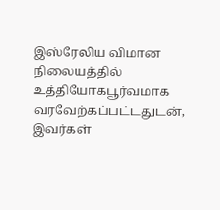இஸ்ரேலிய விமான நிலையத்தில் உத்தியோகபூர்வமாக வரவேற்கப்பட்டதுடன், இவர்கள்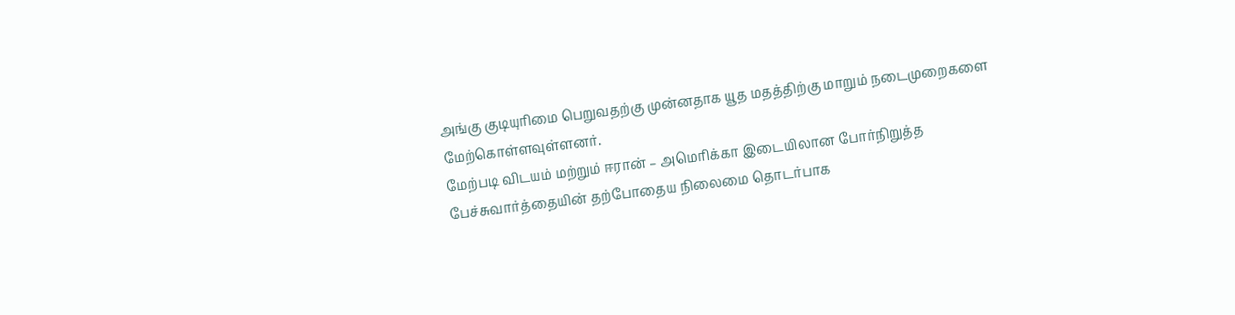அங்கு குடியுரிமை பெறுவதற்கு முன்னதாக யூத மதத்திற்கு மாறும் நடைமுறைகளை மேற்கொள்ளவுள்ளனர்.
மேற்படி விடயம் மற்றும் ஈரான் – அமெரிக்கா இடையிலான போர்நிறுத்த பேச்சுவார்த்தையின் தற்போதைய நிலைமை தொடர்பாக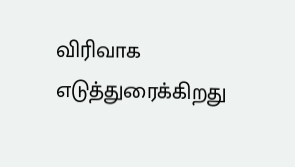விரிவாக எடுத்துரைக்கிறது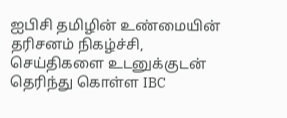ஐபிசி தமிழின் உண்மையின் தரிசனம் நிகழ்ச்சி,
செய்திகளை உடனுக்குடன் தெரிந்து கொள்ள IBC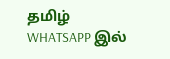தமிழ் WHATSAPP இல்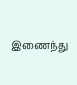இணைந்து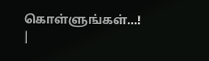கொள்ளுங்கள்…! |